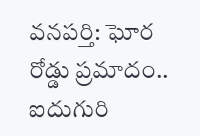వనపర్తి: ఘోర రోడ్డు ప్రమాదం.. ఐదుగురి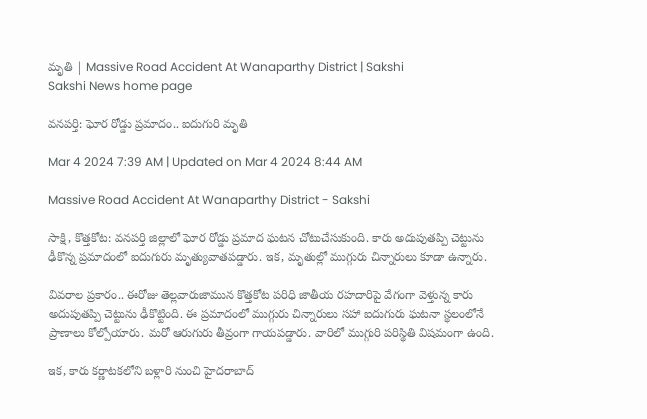మృతి | Massive Road Accident At Wanaparthy District | Sakshi
Sakshi News home page

వనపర్తి: ఘోర రోడ్డు ప్రమాదం.. ఐదుగురి మృతి

Mar 4 2024 7:39 AM | Updated on Mar 4 2024 8:44 AM

Massive Road Accident At Wanaparthy District - Sakshi

సాక్షి, కొత్తకోట: వనపర్తి జిల్లాలో ఘోర రోడ్డు ప్రమాద ఘటన చోటుచేసుకుంది. కారు అదుపుతప్పి చెట్టును ఢీకొన్న ప్రమాదంలో ఐదుగురు మృత్యువాతపడ్డారు. ఇక, మృతుల్లో ముగ్గురు చిన్నారులు కూడా ఉన్నారు.

వివరాల ప్రకారం.. ఈరోజు తెల్లవారుజామున కొత్తకోట పరిధి జాతీయ రహదారిపై వేగంగా వెళ్తున్న కారు అదుపుతప్పి చెట్టును ఢీకొట్టింది. ఈ ప్రమాదంలో ముగ్గురు చిన్నారులు సహా ఐదుగురు ఘటనా స్థలంలోనే ప్రాణాలు కోల్పోయారు. మరో ఆరుగురు తీవ్రంగా గాయపడ్డారు. వారిలో ముగ్గురి పరిస్థితి విషమంగా ఉంది.

ఇక, కారు కర్ణాటకలోని బళ్లారి నుంచి హైదరాబాద్‌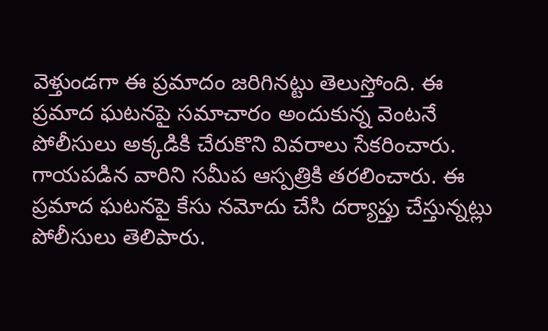వెళ్తుండగా ఈ ప్రమాదం జరిగినట్టు తెలుస్తోంది. ఈ ప్రమాద ఘటనపై సమాచారం అందుకున్న వెంటనే పోలీసులు అక్కడికి చేరుకొని వివరాలు సేకరించారు. గాయపడిన వారిని సమీప ఆస్పత్రికి తరలించారు. ఈ ప్రమాద ఘటనపై కేసు నమోదు చేసి దర్యాప్తు చేస్తున్నట్లు పోలీసులు తెలిపారు.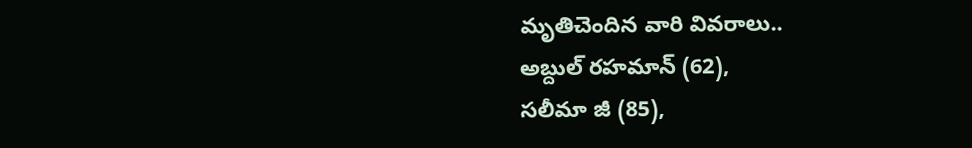మృతిచెందిన వారి వివరాలు..
అబ్దుల్‌ రహమాన్‌ (62),
సలీమా జీ (85),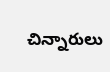చిన్నారులు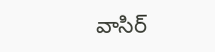వాసిర్‌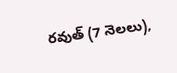రవుత్‌ (7 నెలలు),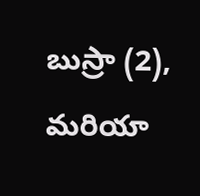బుస్రా (2),
మరియా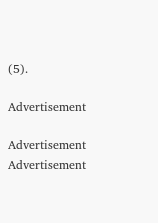(5).

Advertisement

Advertisement
Advertisement